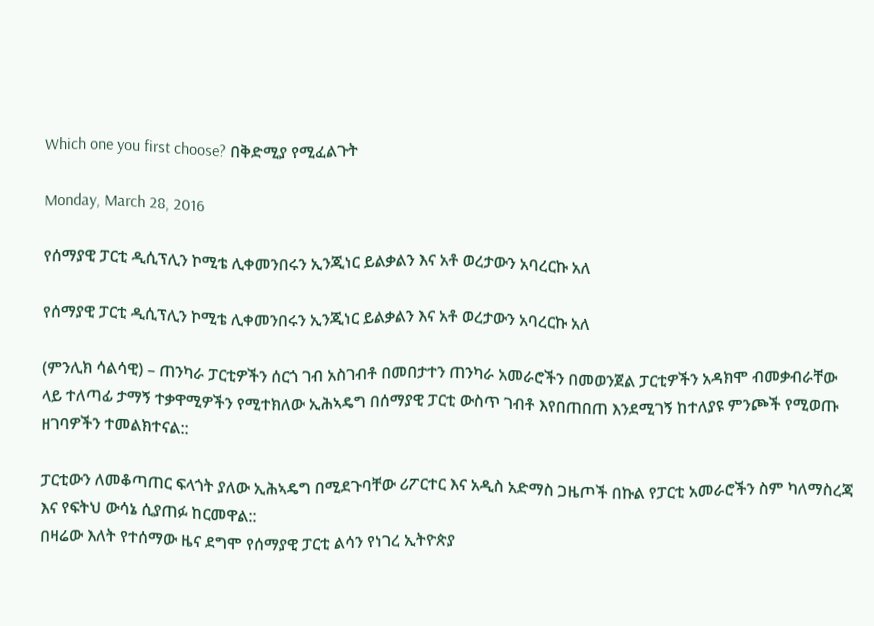Which one you first choose? በቅድሚያ የሚፈልጉት

Monday, March 28, 2016

የሰማያዊ ፓርቲ ዲሲፕሊን ኮሚቴ ሊቀመንበሩን ኢንጂነር ይልቃልን እና አቶ ወረታውን አባረርኩ አለ

የሰማያዊ ፓርቲ ዲሲፕሊን ኮሚቴ ሊቀመንበሩን ኢንጂነር ይልቃልን እና አቶ ወረታውን አባረርኩ አለ

(ምንሊክ ሳልሳዊ) – ጠንካራ ፓርቲዎችን ሰርጎ ገብ አስገብቶ በመበታተን ጠንካራ አመራሮችን በመወንጀል ፓርቲዎችን አዳክሞ ብመቃብራቸው ላይ ተለጣፊ ታማኝ ተቃዋሚዎችን የሚተክለው ኢሕኣዴግ በሰማያዊ ፓርቲ ውስጥ ገብቶ እየበጠበጠ እንደሚገኝ ከተለያዩ ምንጮች የሚወጡ ዘገባዎችን ተመልክተናል::

ፓርቲውን ለመቆጣጠር ፍላጎት ያለው ኢሕኣዴግ በሚደጉባቸው ሪፖርተር እና አዲስ አድማስ ጋዜጦች በኩል የፓርቲ አመራሮችን ስም ካለማስረጃ እና የፍትህ ውሳኔ ሲያጠፉ ከርመዋል::
በዛሬው እለት የተሰማው ዜና ደግሞ የሰማያዊ ፓርቲ ልሳን የነገረ ኢትዮጵያ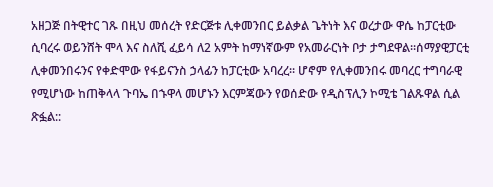አዘጋጅ በትዊተር ገጹ በዚህ መሰረት የድርጅቱ ሊቀመንበር ይልቃል ጌትነት እና ወረታው ዋሴ ከፓርቲው ሲባረሩ ወይንሸት ሞላ እና ስለሺ ፈይሳ ለ2 አምት ከማነኛውም የአመራርነት ቦታ ታግደዋል።ሰማያዊፓርቲ ሊቀመንበሩንና የቀድሞው የፋይናንስ ኃላፊን ከፓርቲው አባረረ። ሆኖም የሊቀመንበሩ መባረር ተግባራዊ የሚሆነው ከጠቅላላ ጉባኤ በኁዋላ መሆኑን እርምጃውን የወሰድው የዲስፕሊን ኮሚቴ ገልጹዋል ሲል ጽፏል::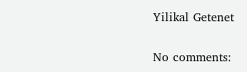Yilikal Getenet

No comments: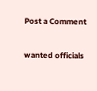Post a Comment

wanted officials